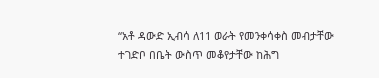“አቶ ዳውድ ኢብሳ ለ11 ወራት የመንቀሳቀስ መብታቸው ተገድቦ በቤት ውስጥ መቆየታቸው ከሕግ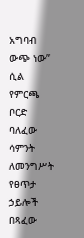አግባብ ውጭ ነው” ሲል የምርጫ ቦርድ ባለፈው ሳምንት ለመንግሥት የፀጥታ ኃይሎች በጻፈው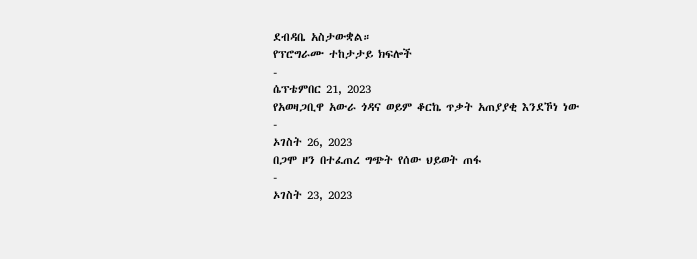ደብዳቤ አስታውቋል።
የፕሮግራሙ ተከታታይ ክፍሎች
-
ሴፕቴምበር 21, 2023
የአወዛጋቢዋ አውራ ጎዳና ወይም ቆርኬ ጥቃት አጠያያቂ እንደኾነ ነው
-
ኦገስት 26, 2023
በጋሞ ዞን በተፈጠረ ግጭት የሰው ህይወት ጠፋ
-
ኦገስት 23, 2023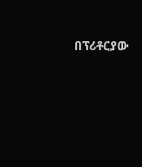በፕሪቶርያው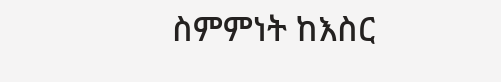ስምምነት ከእስር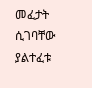መፈታት ሲገባቸው ያልተፈቱ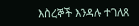እስረኞች እንዳሉ ተገለጸ